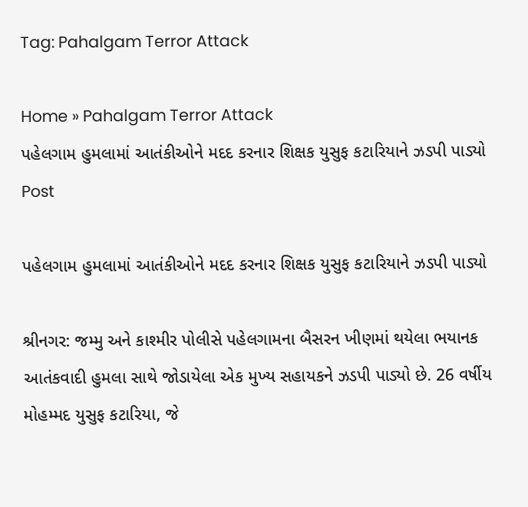Tag: Pahalgam Terror Attack

Home » Pahalgam Terror Attack
પહેલગામ હુમલામાં આતંકીઓને મદદ કરનાર શિક્ષક યુસુફ કટારિયાને ઝડપી પાડ્યો
Post

પહેલગામ હુમલામાં આતંકીઓને મદદ કરનાર શિક્ષક યુસુફ કટારિયાને ઝડપી પાડ્યો

શ્રીનગર: જમ્મુ અને કાશ્મીર પોલીસે પહેલગામના બૈસરન ખીણમાં થયેલા ભયાનક આતંકવાદી હુમલા સાથે જોડાયેલા એક મુખ્ય સહાયકને ઝડપી પાડ્યો છે. 26 વર્ષીય મોહમ્મદ યુસુફ કટારિયા, જે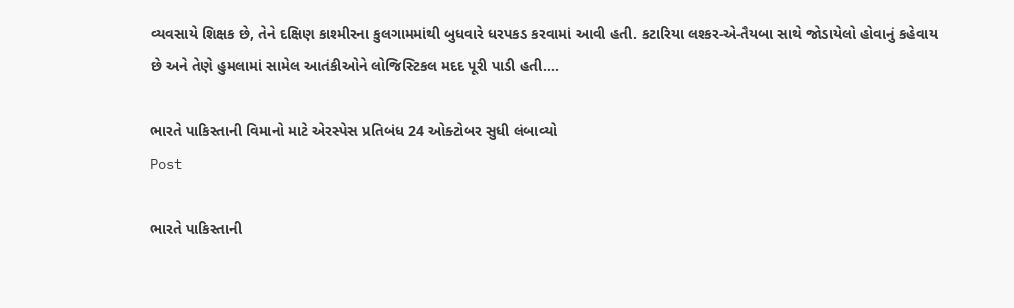વ્યવસાયે શિક્ષક છે, તેને દક્ષિણ કાશ્મીરના કુલગામમાંથી બુધવારે ધરપકડ કરવામાં આવી હતી. કટારિયા લશ્કર-એ-તૈયબા સાથે જોડાયેલો હોવાનું કહેવાય છે અને તેણે હુમલામાં સામેલ આતંકીઓને લોજિસ્ટિકલ મદદ પૂરી પાડી હતી....

ભારતે પાકિસ્તાની વિમાનો માટે એરસ્પેસ પ્રતિબંધ 24 ઓક્ટોબર સુધી લંબાવ્યો
Post

ભારતે પાકિસ્તાની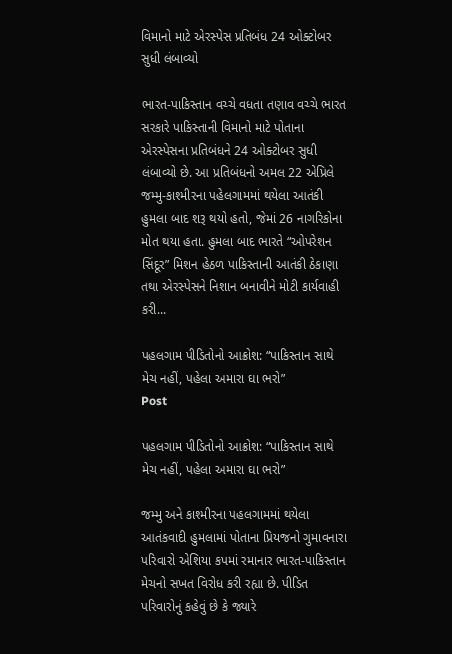વિમાનો માટે એરસ્પેસ પ્રતિબંધ 24 ઓક્ટોબર સુધી લંબાવ્યો

ભારત-પાકિસ્તાન વચ્ચે વધતા તણાવ વચ્ચે ભારત સરકારે પાકિસ્તાની વિમાનો માટે પોતાના એરસ્પેસના પ્રતિબંધને 24 ઓક્ટોબર સુધી લંબાવ્યો છે. આ પ્રતિબંધનો અમલ 22 એપ્રિલે જમ્મુ-કાશ્મીરના પહેલગામમાં થયેલા આતંકી હુમલા બાદ શરૂ થયો હતો, જેમાં 26 નાગરિકોના મોત થયા હતા. હુમલા બાદ ભારતે “ઓપરેશન સિંદૂર” મિશન હેઠળ પાકિસ્તાની આતંકી ઠેકાણા તથા એરસ્પેસને નિશાન બનાવીને મોટી કાર્યવાહી કરી...

પહલગામ પીડિતોનો આક્રોશ: “પાકિસ્તાન સાથે મેચ નહીં, પહેલા અમારા ઘા ભરો”
Post

પહલગામ પીડિતોનો આક્રોશ: “પાકિસ્તાન સાથે મેચ નહીં, પહેલા અમારા ઘા ભરો”

જમ્મુ અને કાશ્મીરના પહલગામમાં થયેલા આતંકવાદી હુમલામાં પોતાના પ્રિયજનો ગુમાવનારા પરિવારો એશિયા કપમાં રમાનાર ભારત-પાકિસ્તાન મેચનો સખત વિરોધ કરી રહ્યા છે. પીડિત પરિવારોનું કહેવું છે કે જ્યારે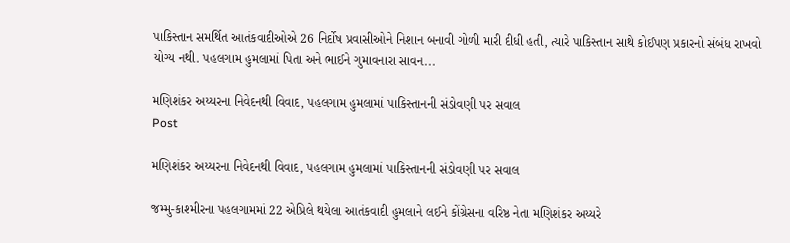પાકિસ્તાન સમર્થિત આતંકવાદીઓએ 26 નિર્દોષ પ્રવાસીઓને નિશાન બનાવી ગોળી મારી દીધી હતી, ત્યારે પાકિસ્તાન સાથે કોઈપણ પ્રકારનો સંબંધ રાખવો યોગ્ય નથી. પહલગામ હુમલામાં પિતા અને ભાઈને ગુમાવનારા સાવન...

મણિશંકર અય્યરના નિવેદનથી વિવાદ, પહલગામ હુમલામાં પાકિસ્તાનની સંડોવણી પર સવાલ
Post

મણિશંકર અય્યરના નિવેદનથી વિવાદ, પહલગામ હુમલામાં પાકિસ્તાનની સંડોવણી પર સવાલ

જમ્મુ-કાશ્મીરના પહલગામમાં 22 એપ્રિલે થયેલા આતંકવાદી હુમલાને લઈને કોંગ્રેસના વરિષ્ઠ નેતા મણિશંકર અય્યરે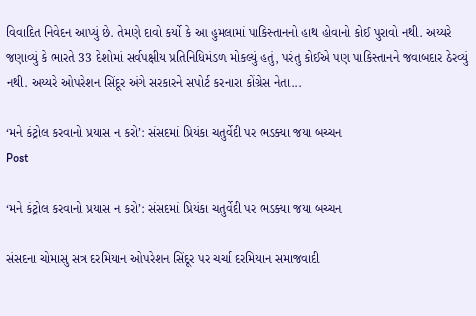વિવાદિત નિવેદન આપ્યું છે. તેમણે દાવો કર્યો કે આ હુમલામાં પાકિસ્તાનનો હાથ હોવાનો કોઈ પુરાવો નથી. અય્યરે જણાવ્યું કે ભારતે 33 દેશોમાં સર્વપક્ષીય પ્રતિનિધિમંડળ મોકલ્યું હતું, પરંતુ કોઈએ પણ પાકિસ્તાનને જવાબદાર ઠેરવ્યું નથી. અય્યરે ઓપરેશન સિંદૂર અંગે સરકારને સપોર્ટ કરનારા કોંગ્રેસ નેતા...

‘મને કંટ્રોલ કરવાનો પ્રયાસ ન કરો’: સંસદમાં પ્રિયંકા ચતુર્વેદી પર ભડક્યા જયા બચ્ચન
Post

‘મને કંટ્રોલ કરવાનો પ્રયાસ ન કરો’: સંસદમાં પ્રિયંકા ચતુર્વેદી પર ભડક્યા જયા બચ્ચન

સંસદના ચોમાસુ સત્ર દરમિયાન ઓપરેશન સિંદૂર પર ચર્ચા દરમિયાન સમાજવાદી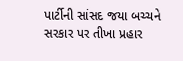પાર્ટીની સાંસદ જયા બચ્ચને સરકાર પર તીખા પ્રહાર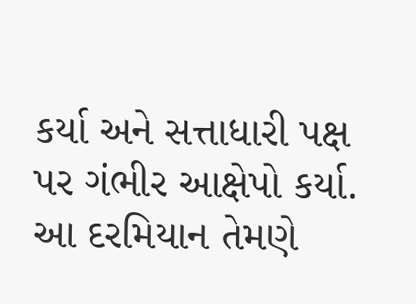કર્યા અને સત્તાધારી પક્ષ પર ગંભીર આક્ષેપો કર્યા. આ દરમિયાન તેમણે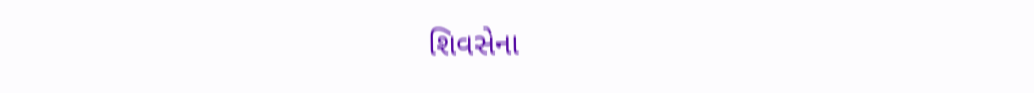શિવસેના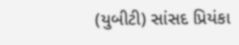(યુબીટી) સાંસદ પ્રિયંકા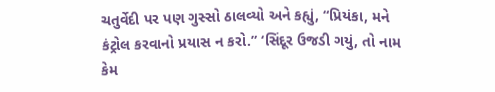ચતુર્વેદી પર પણ ગુસ્સો ઠાલવ્યો અને કહ્યું, “પ્રિયંકા, મને કંટ્રોલ કરવાનો પ્રયાસ ન કરો.” ‘સિંદૂર ઉજડી ગયું, તો નામ કેમ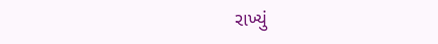રાખ્યું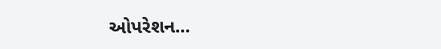ઓપરેશન...